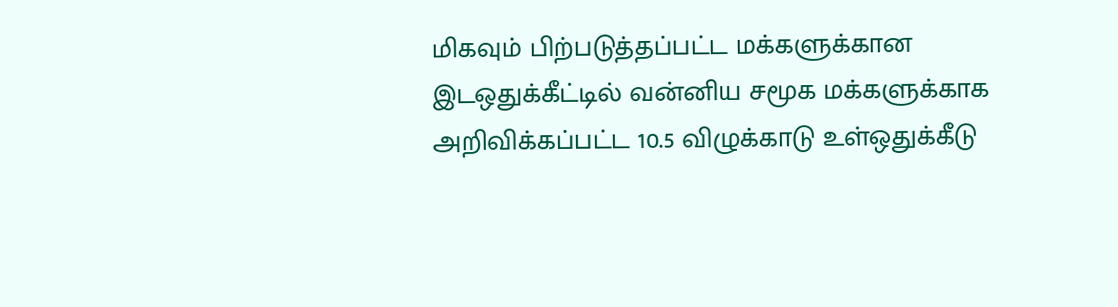மிகவும் பிற்படுத்தப்பட்ட மக்களுக்கான இடஒதுக்கீட்டில் வன்னிய சமூக மக்களுக்காக அறிவிக்கப்பட்ட 10.5 விழுக்காடு உள்ஒதுக்கீடு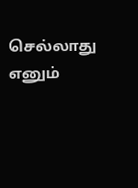செல்லாது எனும்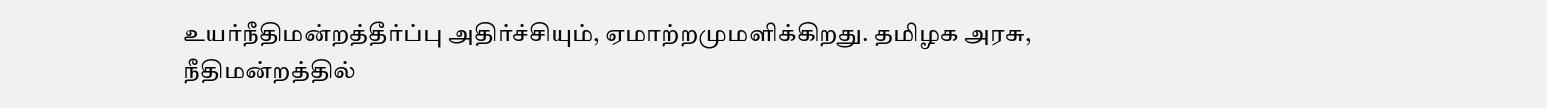உயர்நீதிமன்றத்தீர்ப்பு அதிர்ச்சியும், ஏமாற்றமுமளிக்கிறது. தமிழக அரசு, நீதிமன்றத்தில்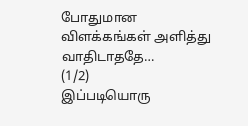போதுமான விளக்கங்கள் அளித்து வாதிடாததே…
(1/2)
இப்படியொரு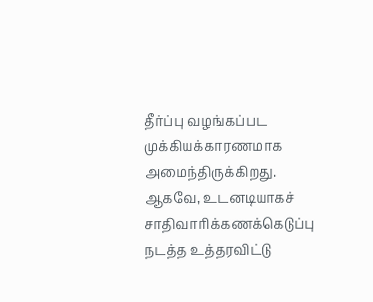தீர்ப்பு வழங்கப்பட முக்கியக்காரணமாக அமைந்திருக்கிறது.
ஆகவே, உடனடியாகச் சாதிவாரிக்கணக்கெடுப்பு நடத்த உத்தரவிட்டு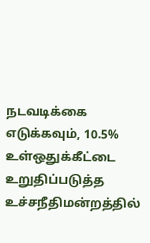நடவடிக்கை எடுக்கவும், 10.5% உள்ஒதுக்கீட்டை உறுதிப்படுத்த உச்சநீதிமன்றத்தில்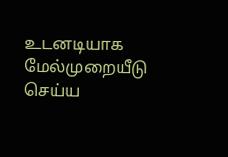உடனடியாக மேல்முறையீடு செய்ய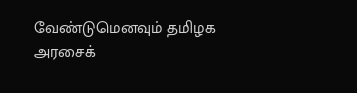வேண்டுமெனவும் தமிழக அரசைக்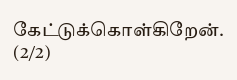கேட்டுக்கொள்கிறேன். (2/2)